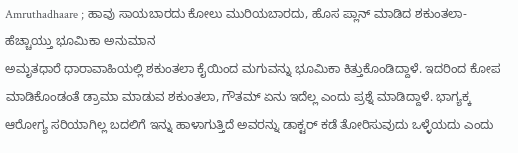Amruthadhaare ; ಹಾವು ಸಾಯಬಾರದು ಕೋಲು ಮುರಿಯಬಾರದು, ಹೊಸ ಪ್ಲಾನ್ ಮಾಡಿದ ಶಕುಂತಲಾ- ಹೆಚ್ಚಾಯ್ತು ಭೂಮಿಕಾ ಅನುಮಾನ
ಅಮೃತಧಾರೆ ಧಾರಾವಾಹಿಯಲ್ಲಿ ಶಕುಂತಲಾ ಕೈಯಿಂದ ಮಗುವನ್ನು ಭೂಮಿಕಾ ಕಿತ್ತುಕೊಂಡಿದ್ದಾಳೆ. ಇದರಿಂದ ಕೋಪ ಮಾಡಿಕೊಂಡಂತೆ ಡ್ರಾಮಾ ಮಾಡುವ ಶಕುಂತಲಾ, ಗೌತಮ್ ಏನು ಇದೆಲ್ಲ ಎಂದು ಪ್ರಶ್ನೆ ಮಾಡಿದ್ದಾಳೆ. ಭಾಗ್ಯಕ್ಕ ಆರೋಗ್ಯ ಸರಿಯಾಗಿಲ್ಲ ಬದಲಿಗೆ ಇನ್ನು ಹಾಳಾಗುತ್ತಿದೆ ಅವರನ್ನು ಡಾಕ್ಟರ್ ಕಡೆ ತೋರಿಸುವುದು ಒಳ್ಳೆಯದು ಎಂದು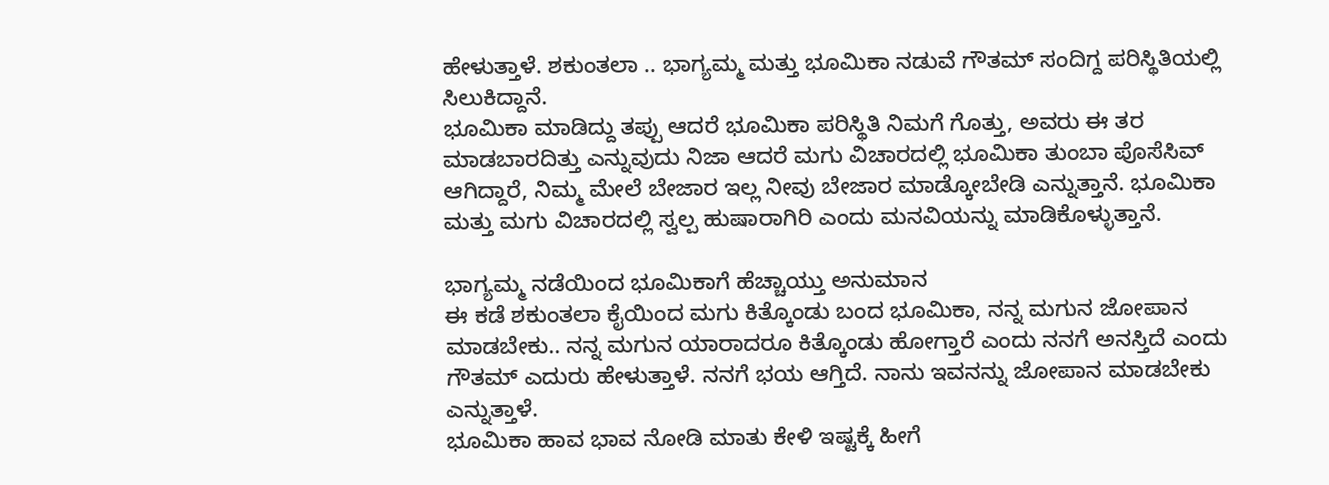ಹೇಳುತ್ತಾಳೆ. ಶಕುಂತಲಾ .. ಭಾಗ್ಯಮ್ಮ ಮತ್ತು ಭೂಮಿಕಾ ನಡುವೆ ಗೌತಮ್ ಸಂದಿಗ್ದ ಪರಿಸ್ಥಿತಿಯಲ್ಲಿ ಸಿಲುಕಿದ್ದಾನೆ.
ಭೂಮಿಕಾ ಮಾಡಿದ್ದು ತಪ್ಪು ಆದರೆ ಭೂಮಿಕಾ ಪರಿಸ್ಥಿತಿ ನಿಮಗೆ ಗೊತ್ತು, ಅವರು ಈ ತರ ಮಾಡಬಾರದಿತ್ತು ಎನ್ನುವುದು ನಿಜಾ ಆದರೆ ಮಗು ವಿಚಾರದಲ್ಲಿ ಭೂಮಿಕಾ ತುಂಬಾ ಪೊಸೆಸಿವ್ ಆಗಿದ್ದಾರೆ, ನಿಮ್ಮ ಮೇಲೆ ಬೇಜಾರ ಇಲ್ಲ ನೀವು ಬೇಜಾರ ಮಾಡ್ಕೋಬೇಡಿ ಎನ್ನುತ್ತಾನೆ. ಭೂಮಿಕಾ ಮತ್ತು ಮಗು ವಿಚಾರದಲ್ಲಿ ಸ್ವಲ್ಪ ಹುಷಾರಾಗಿರಿ ಎಂದು ಮನವಿಯನ್ನು ಮಾಡಿಕೊಳ್ಳುತ್ತಾನೆ.

ಭಾಗ್ಯಮ್ಮ ನಡೆಯಿಂದ ಭೂಮಿಕಾಗೆ ಹೆಚ್ಚಾಯ್ತು ಅನುಮಾನ
ಈ ಕಡೆ ಶಕುಂತಲಾ ಕೈಯಿಂದ ಮಗು ಕಿತ್ಕೊಂಡು ಬಂದ ಭೂಮಿಕಾ, ನನ್ನ ಮಗುನ ಜೋಪಾನ ಮಾಡಬೇಕು.. ನನ್ನ ಮಗುನ ಯಾರಾದರೂ ಕಿತ್ಕೊಂಡು ಹೋಗ್ತಾರೆ ಎಂದು ನನಗೆ ಅನಸ್ತಿದೆ ಎಂದು ಗೌತಮ್ ಎದುರು ಹೇಳುತ್ತಾಳೆ. ನನಗೆ ಭಯ ಆಗ್ತಿದೆ. ನಾನು ಇವನನ್ನು ಜೋಪಾನ ಮಾಡಬೇಕು ಎನ್ನುತ್ತಾಳೆ.
ಭೂಮಿಕಾ ಹಾವ ಭಾವ ನೋಡಿ ಮಾತು ಕೇಳಿ ಇಷ್ಟಕ್ಕೆ ಹೀಗೆ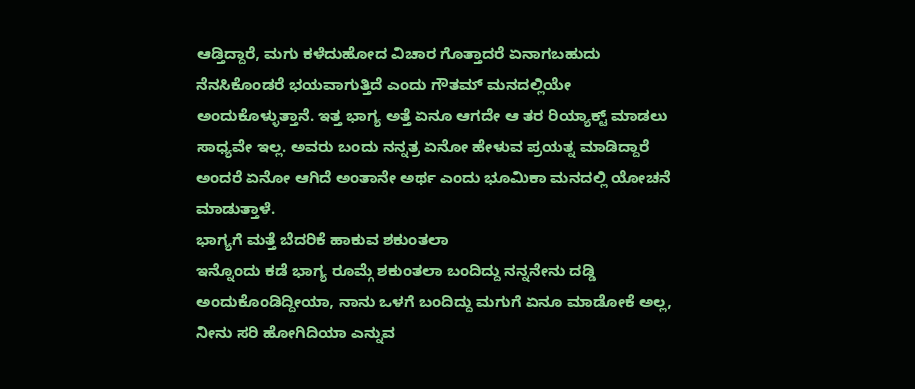ಆಡ್ತಿದ್ದಾರೆ, ಮಗು ಕಳೆದುಹೋದ ವಿಚಾರ ಗೊತ್ತಾದರೆ ಏನಾಗಬಹುದು ನೆನಸಿಕೊಂಡರೆ ಭಯವಾಗುತ್ತಿದೆ ಎಂದು ಗೌತಮ್ ಮನದಲ್ಲಿಯೇ ಅಂದುಕೊಳ್ಳುತ್ತಾನೆ. ಇತ್ತ ಭಾಗ್ಯ ಅತ್ತೆ ಏನೂ ಆಗದೇ ಆ ತರ ರಿಯ್ಯಾಕ್ಟ್ ಮಾಡಲು ಸಾಧ್ಯವೇ ಇಲ್ಲ. ಅವರು ಬಂದು ನನ್ನತ್ರ ಏನೋ ಹೇಳುವ ಪ್ರಯತ್ನ ಮಾಡಿದ್ದಾರೆ ಅಂದರೆ ಏನೋ ಆಗಿದೆ ಅಂತಾನೇ ಅರ್ಥ ಎಂದು ಭೂಮಿಕಾ ಮನದಲ್ಲಿ ಯೋಚನೆ ಮಾಡುತ್ತಾಳೆ.
ಭಾಗ್ಯಗೆ ಮತ್ತೆ ಬೆದರಿಕೆ ಹಾಕುವ ಶಕುಂತಲಾ
ಇನ್ನೊಂದು ಕಡೆ ಭಾಗ್ಯ ರೂಮ್ಗೆ ಶಕುಂತಲಾ ಬಂದಿದ್ದು ನನ್ನನೇನು ದಡ್ಡಿ ಅಂದುಕೊಂಡಿದ್ದೀಯಾ, ನಾನು ಒಳಗೆ ಬಂದಿದ್ದು ಮಗುಗೆ ಏನೂ ಮಾಡೋಕೆ ಅಲ್ಲ, ನೀನು ಸರಿ ಹೋಗಿದಿಯಾ ಎನ್ನುವ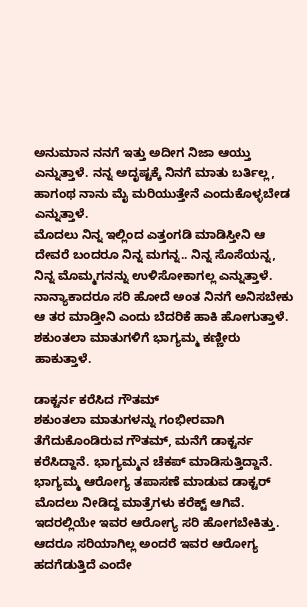ಅನುಮಾನ ನನಗೆ ಇತ್ತು ಅದೀಗ ನಿಜಾ ಆಯ್ತು ಎನ್ನುತ್ತಾಳೆ. ನನ್ನ ಅದೃಷ್ಟಕ್ಕೆ ನಿನಗೆ ಮಾತು ಬರ್ತಿಲ್ಲ, ಹಾಗಂಥ ನಾನು ಮೈ ಮರಿಯುತ್ತೇನೆ ಎಂದುಕೊಳ್ಳಬೇಡ ಎನ್ನುತ್ತಾಳೆ.
ಮೊದಲು ನಿನ್ನ ಇಲ್ಲಿಂದ ಎತ್ತಂಗಡಿ ಮಾಡಿಸ್ತೀನಿ ಆ ದೇವರೆ ಬಂದರೂ ನಿನ್ನ ಮಗನ್ನ.. ನಿನ್ನ ಸೊಸೆಯನ್ನ, ನಿನ್ನ ಮೊಮ್ಮಗನನ್ನು ಉಳಿಸೋಕಾಗಲ್ಲ ಎನ್ನುತ್ತಾಳೆ. ನಾನ್ಯಾಕಾದರೂ ಸರಿ ಹೋದೆ ಅಂತ ನಿನಗೆ ಅನಿಸಬೇಕು ಆ ತರ ಮಾಡ್ತೀನಿ ಎಂದು ಬೆದರಿಕೆ ಹಾಕಿ ಹೋಗುತ್ತಾಳೆ. ಶಕುಂತಲಾ ಮಾತುಗಳಿಗೆ ಭಾಗ್ಯಮ್ಮ ಕಣ್ಣೀರು ಹಾಕುತ್ತಾಳೆ.

ಡಾಕ್ಟರ್ನ ಕರೆಸಿದ ಗೌತಮ್
ಶಕುಂತಲಾ ಮಾತುಗಳನ್ನು ಗಂಭೀರವಾಗಿ ತೆಗೆದುಕೊಂಡಿರುವ ಗೌತಮ್, ಮನೆಗೆ ಡಾಕ್ಟರ್ನ ಕರೆಸಿದ್ದಾನೆ. ಭಾಗ್ಯಮ್ಮನ ಚೆಕಪ್ ಮಾಡಿಸುತ್ತಿದ್ದಾನೆ. ಭಾಗ್ಯಮ್ಮ ಆರೋಗ್ಯ ತಪಾಸಣೆ ಮಾಡುವ ಡಾಕ್ಟರ್ ಮೊದಲು ನೀಡಿದ್ದ ಮಾತ್ರೆಗಳು ಕರೆಕ್ಟ್ ಆಗಿವೆ. ಇದರಲ್ಲಿಯೇ ಇವರ ಆರೋಗ್ಯ ಸರಿ ಹೋಗಬೇಕಿತ್ತು. ಆದರೂ ಸರಿಯಾಗಿಲ್ಲ ಅಂದರೆ ಇವರ ಆರೋಗ್ಯ ಹದಗೆಡುತ್ತಿದೆ ಎಂದೇ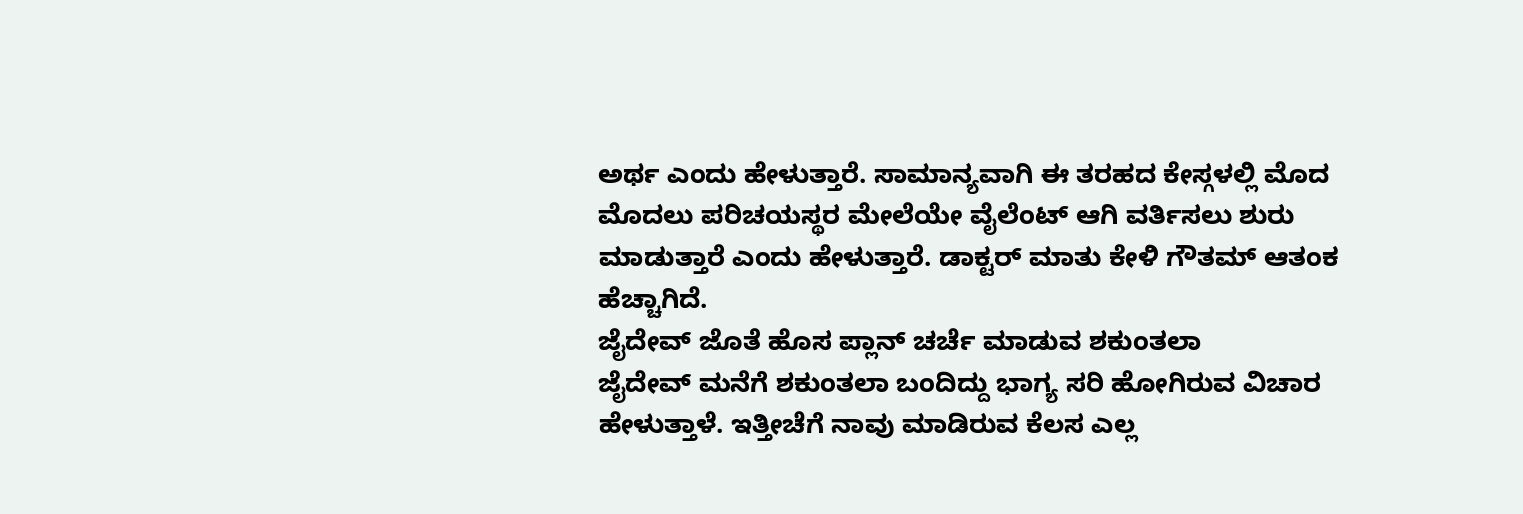ಅರ್ಥ ಎಂದು ಹೇಳುತ್ತಾರೆ. ಸಾಮಾನ್ಯವಾಗಿ ಈ ತರಹದ ಕೇಸ್ಗಳಲ್ಲಿ ಮೊದ ಮೊದಲು ಪರಿಚಯಸ್ಥರ ಮೇಲೆಯೇ ವೈಲೆಂಟ್ ಆಗಿ ವರ್ತಿಸಲು ಶುರು ಮಾಡುತ್ತಾರೆ ಎಂದು ಹೇಳುತ್ತಾರೆ. ಡಾಕ್ಟರ್ ಮಾತು ಕೇಳಿ ಗೌತಮ್ ಆತಂಕ ಹೆಚ್ಚಾಗಿದೆ.
ಜೈದೇವ್ ಜೊತೆ ಹೊಸ ಪ್ಲಾನ್ ಚರ್ಚೆ ಮಾಡುವ ಶಕುಂತಲಾ
ಜೈದೇವ್ ಮನೆಗೆ ಶಕುಂತಲಾ ಬಂದಿದ್ದು ಭಾಗ್ಯ ಸರಿ ಹೋಗಿರುವ ವಿಚಾರ ಹೇಳುತ್ತಾಳೆ. ಇತ್ತೀಚೆಗೆ ನಾವು ಮಾಡಿರುವ ಕೆಲಸ ಎಲ್ಲ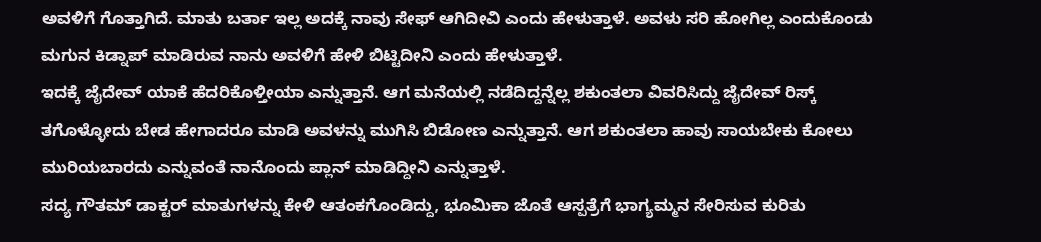ಅವಳಿಗೆ ಗೊತ್ತಾಗಿದೆ. ಮಾತು ಬರ್ತಾ ಇಲ್ಲ ಅದಕ್ಕೆ ನಾವು ಸೇಫ್ ಆಗಿದೀವಿ ಎಂದು ಹೇಳುತ್ತಾಳೆ. ಅವಳು ಸರಿ ಹೋಗಿಲ್ಲ ಎಂದುಕೊಂಡು ಮಗುನ ಕಿಡ್ನಾಪ್ ಮಾಡಿರುವ ನಾನು ಅವಳಿಗೆ ಹೇಳಿ ಬಿಟ್ಟಿದೀನಿ ಎಂದು ಹೇಳುತ್ತಾಳೆ.
ಇದಕ್ಕೆ ಜೈದೇವ್ ಯಾಕೆ ಹೆದರಿಕೊಳ್ತೀಯಾ ಎನ್ನುತ್ತಾನೆ. ಆಗ ಮನೆಯಲ್ಲಿ ನಡೆದಿದ್ದನ್ನೆಲ್ಲ ಶಕುಂತಲಾ ವಿವರಿಸಿದ್ದು ಜೈದೇವ್ ರಿಸ್ಕ್ ತಗೊಳ್ಳೋದು ಬೇಡ ಹೇಗಾದರೂ ಮಾಡಿ ಅವಳನ್ನು ಮುಗಿಸಿ ಬಿಡೋಣ ಎನ್ನುತ್ತಾನೆ. ಆಗ ಶಕುಂತಲಾ ಹಾವು ಸಾಯಬೇಕು ಕೋಲು ಮುರಿಯಬಾರದು ಎನ್ನುವಂತೆ ನಾನೊಂದು ಪ್ಲಾನ್ ಮಾಡಿದ್ದೀನಿ ಎನ್ನುತ್ತಾಳೆ.
ಸದ್ಯ ಗೌತಮ್ ಡಾಕ್ಟರ್ ಮಾತುಗಳನ್ನು ಕೇಳಿ ಆತಂಕಗೊಂಡಿದ್ದು, ಭೂಮಿಕಾ ಜೊತೆ ಆಸ್ಪತ್ರೆಗೆ ಭಾಗ್ಯಮ್ಮನ ಸೇರಿಸುವ ಕುರಿತು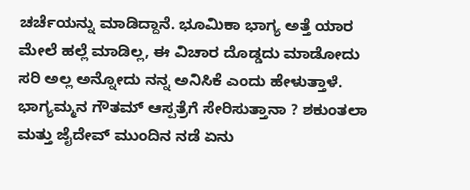ಚರ್ಚೆಯನ್ನು ಮಾಡಿದ್ದಾನೆ. ಭೂಮಿಕಾ ಭಾಗ್ಯ ಅತ್ತೆ ಯಾರ ಮೇಲೆ ಹಲ್ಲೆ ಮಾಡಿಲ್ಲ, ಈ ವಿಚಾರ ದೊಡ್ಡದು ಮಾಡೋದು ಸರಿ ಅಲ್ಲ ಅನ್ನೋದು ನನ್ನ ಅನಿಸಿಕೆ ಎಂದು ಹೇಳುತ್ತಾಳೆ. ಭಾಗ್ಯಮ್ಮನ ಗೌತಮ್ ಆಸ್ಪತ್ರೆಗೆ ಸೇರಿಸುತ್ತಾನಾ ? ಶಕುಂತಲಾ ಮತ್ತು ಜೈದೇವ್ ಮುಂದಿನ ನಡೆ ಏನು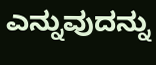ಎನ್ನುವುದನ್ನು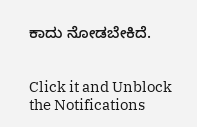ಕಾದು ನೋಡಬೇಕಿದೆ.


Click it and Unblock the Notifications